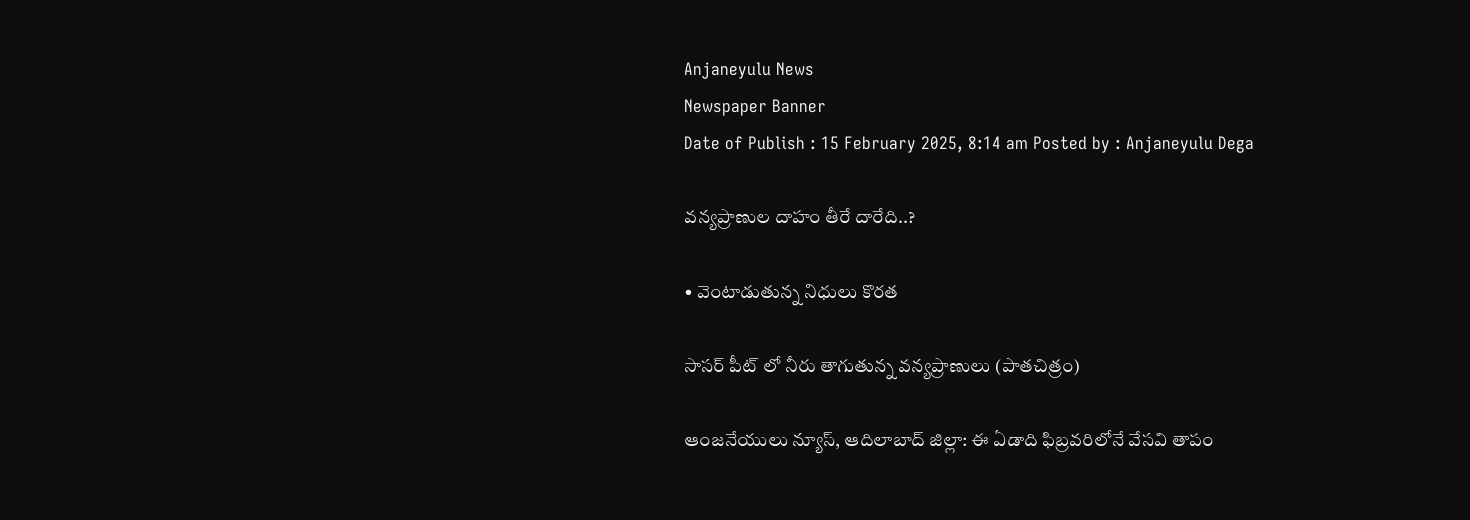Anjaneyulu News
Newspaper Banner
Date of Publish : 15 February 2025, 8:14 am Posted by : Anjaneyulu Dega

వన్యప్రాణుల దాహం తీరే దారేది..?

• వెంటాడుతున్న నిధులు కొరత

సాసర్ పీట్ లో నీరు తాగుతున్న వన్యప్రాణులు (పాతచిత్రం)

ఆంజనేయులు న్యూస్, ఆదిలాబాద్ జిల్లా: ఈ ఏడాది ఫిబ్రవరిలోనే వేసవి తాపం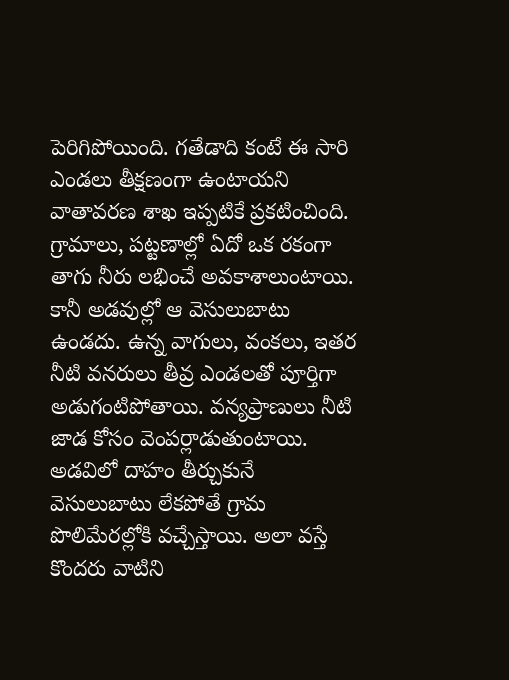పెరిగిపోయింది. గతేడాది కంటే ఈ సారి ఎండలు తీక్షణంగా ఉంటాయని వాతావరణ శాఖ ఇప్పటికే ప్రకటించింది. గ్రామాలు, పట్టణాల్లో ఏదో ఒక రకంగా తాగు నీరు లభించే అవకాశాలుంటాయి. కానీ అడవుల్లో ఆ వెసులుబాటు ఉండదు. ఉన్న వాగులు, వంకలు, ఇతర నీటి వనరులు తీవ్ర ఎండలతో పూర్తిగా అడుగంటిపోతాయి. వన్యప్రాణులు నీటి జాడ కోసం వెంపర్లాడుతుంటాయి. అడవిలో దాహం తీర్చుకునే వెసులుబాటు లేకపోతే గ్రామ పొలిమేరల్లోకి వచ్చేస్తాయి. అలా వస్తే కొందరు వాటిని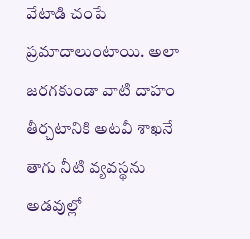వేటాడి చంపే ప్రమాదాలుంటాయి. అలా జరగకుండా వాటి దాహం తీర్చటానికి అటవీ శాఖనే తాగు నీటి వ్యవస్థను అడవుల్లో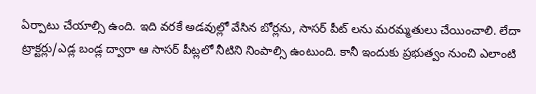ఏర్పాటు చేయాల్సి ఉంది. ఇది వరకే అడవుల్లో వేసిన బోర్లను, సాసర్ పీట్ లను మరమ్మతులు చేయించాలి. లేదా ట్రాక్టర్లు/ఎడ్ల బండ్ల ద్వారా ఆ సాసర్ పీట్లలో నీటిని నింపాల్సి ఉంటుంది. కానీ ఇందుకు ప్రభుత్వం నుంచి ఎలాంటి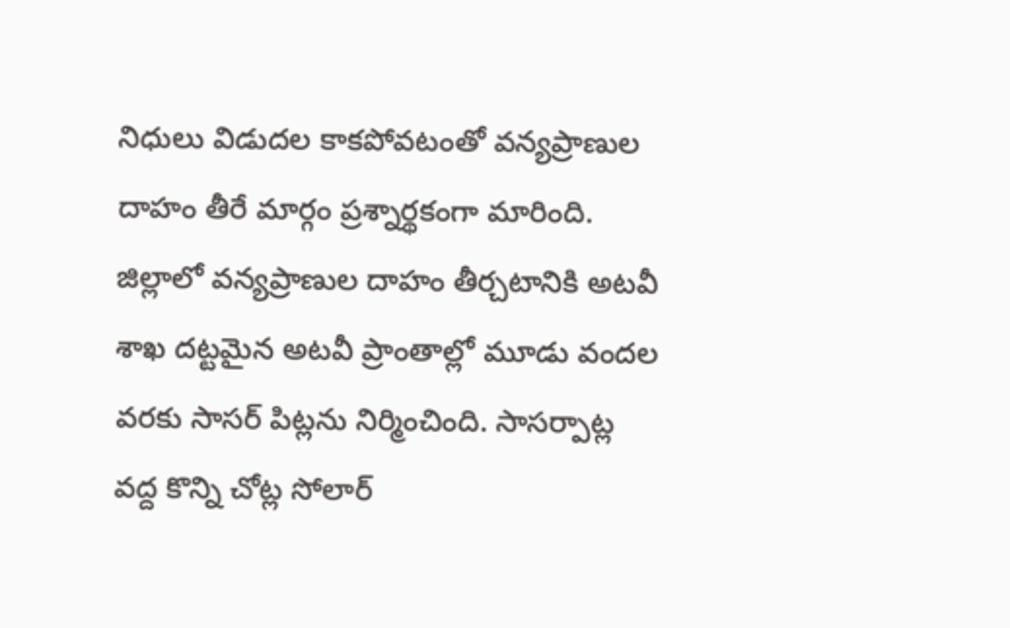నిధులు విడుదల కాకపోవటంతో వన్యప్రాణుల దాహం తీరే మార్గం ప్రశ్నార్థకంగా మారింది. జిల్లాలో వన్యప్రాణుల దాహం తీర్చటానికి అటవీ శాఖ దట్టమైన అటవీ ప్రాంతాల్లో మూడు వందల వరకు సాసర్ పిట్లను నిర్మించింది. సాసర్పాట్ల వద్ద కొన్ని చోట్ల సోలార్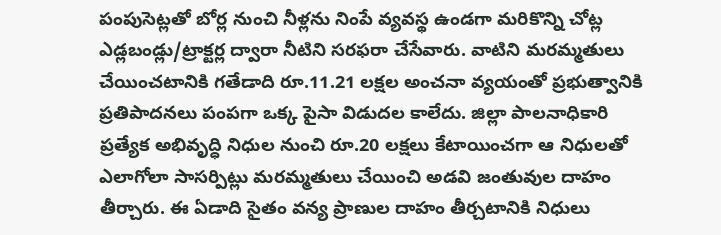పంపుసెట్లతో బోర్ల నుంచి నీళ్లను నింపే వ్యవస్థ ఉండగా మరికొన్ని చోట్ల ఎడ్లబండ్లు/ట్రాక్టర్ల ద్వారా నీటిని సరఫరా చేసేవారు. వాటిని మరమ్మతులు చేయించటానికి గతేడాది రూ.11.21 లక్షల అంచనా వ్యయంతో ప్రభుత్వానికి ప్రతిపాదనలు పంపగా ఒక్క పైసా విడుదల కాలేదు. జిల్లా పాలనాధికారి ప్రత్యేక అభివృద్ధి నిధుల నుంచి రూ.20 లక్షలు కేటాయించగా ఆ నిధులతో ఎలాగోలా సాసర్పిట్లు మరమ్మతులు చేయించి అడవి జంతువుల దాహం తీర్చారు. ఈ ఏడాది సైతం వన్య ప్రాణుల దాహం తీర్చటానికి నిధులు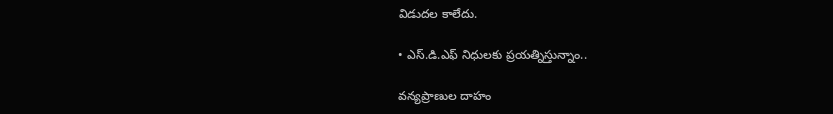విడుదల కాలేదు.

• ఎస్.డి.ఎఫ్ నిధులకు ప్రయత్నిస్తున్నాం..

వన్యప్రాణుల దాహం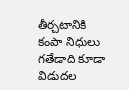తీర్చటానికి కంపా నిధులు గతేడాది కూడా విడుదల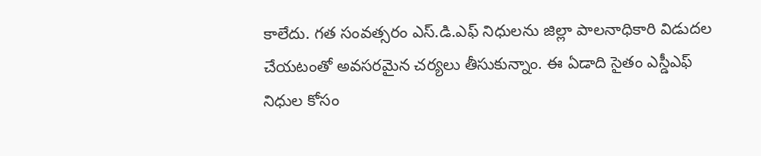కాలేదు. గత సంవత్సరం ఎస్.డి.ఎఫ్ నిధులను జిల్లా పాలనాధికారి విడుదల చేయటంతో అవసరమైన చర్యలు తీసుకున్నాం. ఈ ఏడాది సైతం ఎస్డీఎఫ్ నిధుల కోసం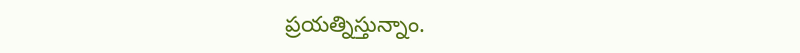ప్రయత్నిస్తున్నాం.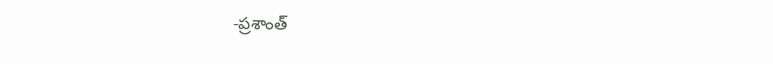-ప్రశాంత్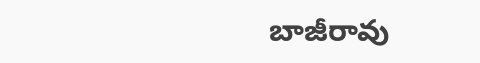బాజీరావు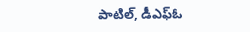పాటిల్, డీఎఫ్ఓ